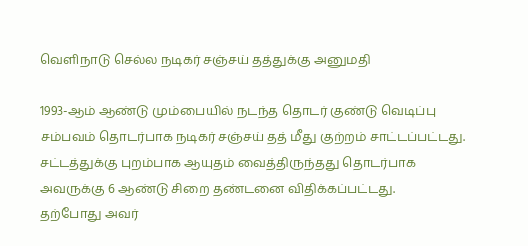வெளிநாடு செல்ல நடிகர் சஞ்சய் தத்துக்கு அனுமதி

1993-ஆம் ஆண்டு மும்பையில் நடந்த தொடர் குண்டு வெடிப்பு சம்பவம் தொடர்பாக நடிகர் சஞ்சய் தத் மீது குற்றம் சாட்டப்பட்டது. சட்டத்துக்கு புறம்பாக ஆயுதம் வைத்திருந்தது தொடர்பாக அவருக்கு 6 ஆண்டு சிறை தண்டனை விதிக்கப்பட்டது.
தற்போது அவர்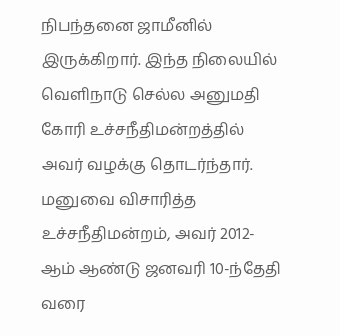நிபந்தனை ஜாமீனில் இருக்கிறார். இந்த நிலையில் வெளிநாடு செல்ல அனுமதி கோரி உச்சநீதிமன்றத்தில் அவர் வழக்கு தொடர்ந்தார்.
மனுவை விசாரித்த உச்சநீதிமன்றம், அவர் 2012-ஆம் ஆண்டு ஜனவரி 10-ந்தேதி வரை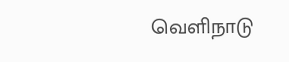வெளிநாடு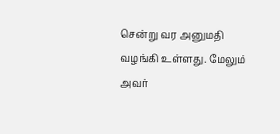சென்று வர அனுமதி வழங்கி உள்ளது. மேலும் அவர்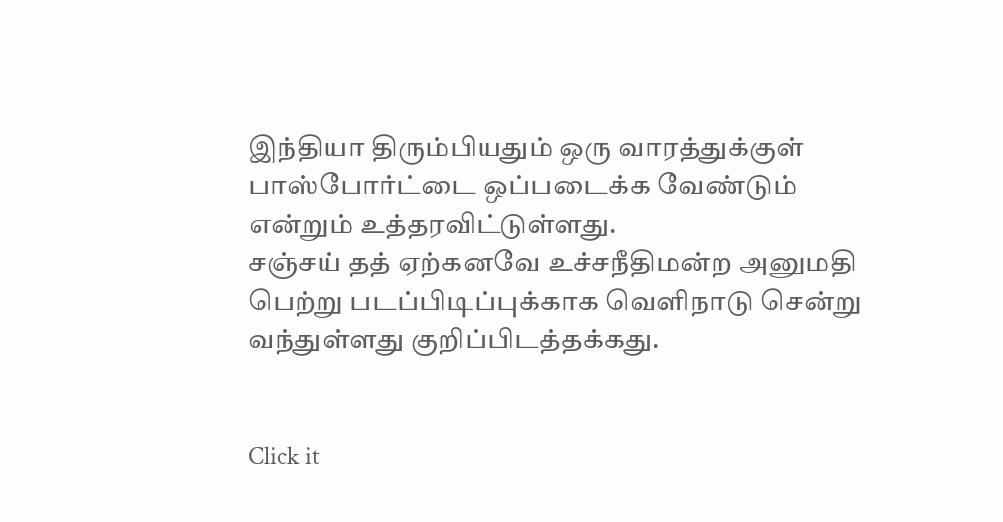இந்தியா திரும்பியதும் ஒரு வாரத்துக்குள் பாஸ்போர்ட்டை ஒப்படைக்க வேண்டும் என்றும் உத்தரவிட்டுள்ளது.
சஞ்சய் தத் ஏற்கனவே உச்சநீதிமன்ற அனுமதி பெற்று படப்பிடிப்புக்காக வெளிநாடு சென்று வந்துள்ளது குறிப்பிடத்தக்கது.


Click it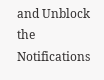and Unblock the Notifications